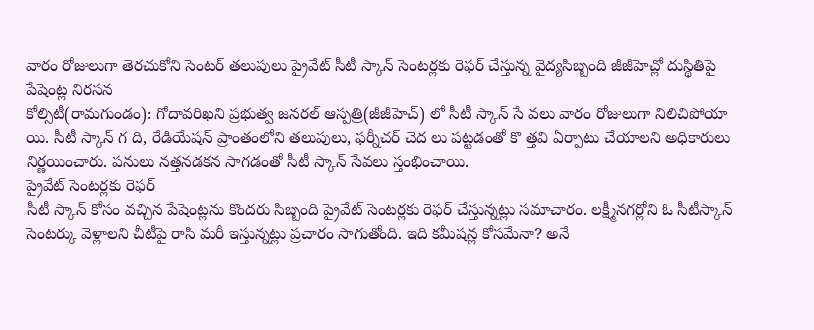వారం రోజులుగా తెరచుకోని సెంటర్ తలుపులు ప్రైవేట్ సీటీ స్కాన్ సెంటర్లకు రెఫర్ చేస్తున్న వైద్యసిబ్బంది జీజీహెచ్లో దుస్థితిపై పేషెంట్ల నిరసన
కోల్సిటీ(రామగుండం): గోదావరిఖని ప్రభుత్వ జనరల్ ఆస్పత్రి(జీజీహెచ్) లో సీటీ స్కాన్ సే వలు వారం రోజులుగా నిలిచిపోయా యి. సీటీ స్కాన్ గ ది, రేడియేషన్ ప్రాంతంలోని తలుపులు, ఫర్నీచర్ చెద లు పట్టడంతో కొ త్తవి ఏర్పాటు చేయాలని అధికారులు నిర్ణయించారు. పనులు నత్తనడకన సాగడంతో సీటీ స్కాన్ సేవలు స్తంభించాయి.
ప్రైవేట్ సెంటర్లకు రెఫర్
సీటీ స్కాన్ కోసం వచ్చిన పేషెంట్లను కొందరు సిబ్బంది ప్రైవేట్ సెంటర్లకు రెఫర్ చేస్తున్నట్లు సమాచారం. లక్ష్మీనగర్లోని ఓ సీటీస్కాన్ సెంటర్కు వెళ్లాలని చీటీపై రాసి మరీ ఇస్తున్నట్లు ప్రచారం సాగుతోంది. ఇది కమీషన్ల కోసమేనా? అనే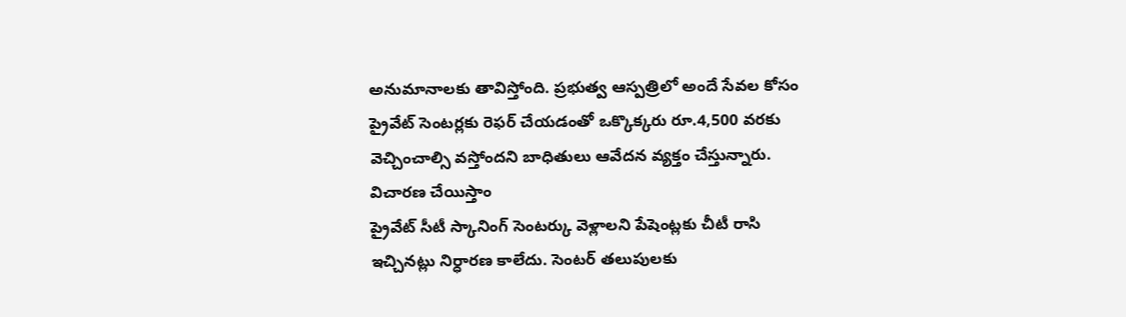అనుమానాలకు తావిస్తోంది. ప్రభుత్వ ఆస్పత్రిలో అందే సేవల కోసం ప్రైవేట్ సెంటర్లకు రెఫర్ చేయడంతో ఒక్కొక్కరు రూ.4,500 వరకు వెచ్చించాల్సి వస్తోందని బాధితులు ఆవేదన వ్యక్తం చేస్తున్నారు.
విచారణ చేయిస్తాం
ప్రైవేట్ సీటీ స్కానింగ్ సెంటర్కు వెళ్లాలని పేషెంట్లకు చీటీ రాసి ఇచ్చినట్లు నిర్ధారణ కాలేదు. సెంటర్ తలుపులకు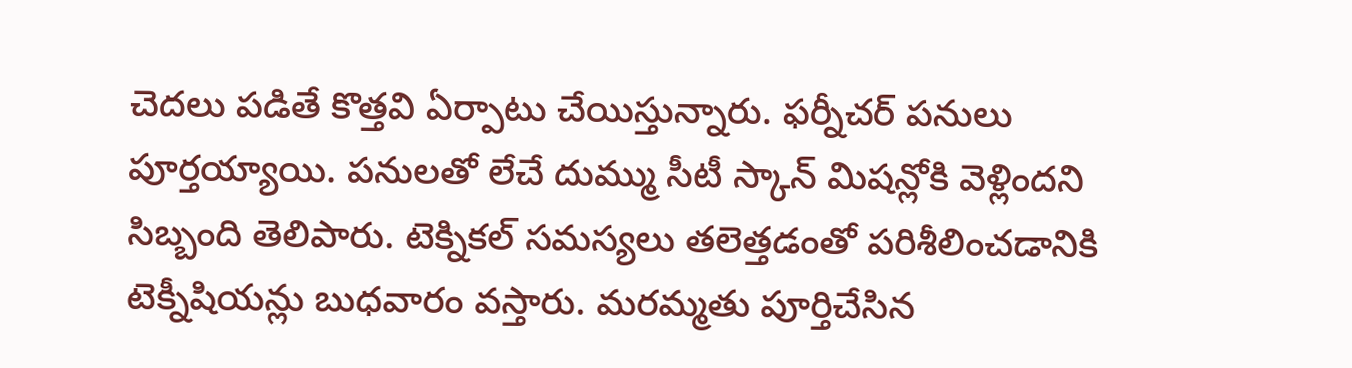చెదలు పడితే కొత్తవి ఏర్పాటు చేయిస్తున్నారు. ఫర్నీచర్ పనులు పూర్తయ్యాయి. పనులతో లేచే దుమ్ము సీటీ స్కాన్ మిషన్లోకి వెళ్లిందని సిబ్బంది తెలిపారు. టెక్నికల్ సమస్యలు తలెత్తడంతో పరిశీలించడానికి టెక్నీషియన్లు బుధవారం వస్తారు. మరమ్మతు పూర్తిచేసిన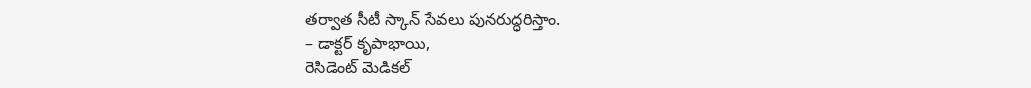తర్వాత సీటీ స్కాన్ సేవలు పునరుద్ధరిస్తాం.
– డాక్టర్ కృపాభాయి,
రెసిడెంట్ మెడికల్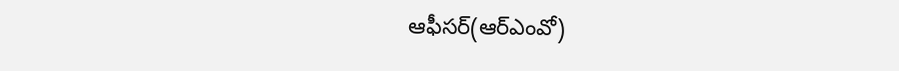ఆఫీసర్(ఆర్ఎంవో)